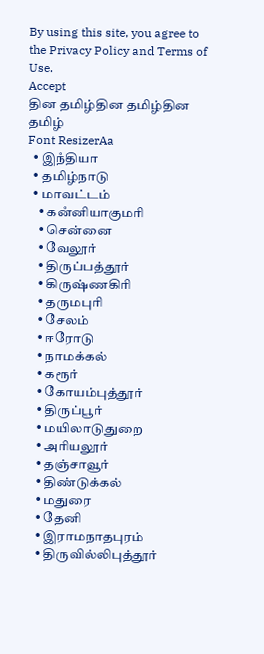By using this site, you agree to the Privacy Policy and Terms of Use.
Accept
தின தமிழ்தின தமிழ்தின தமிழ்
Font ResizerAa
  • இநஂதியா
  • தமிழ்நாடு
  • மாவட்டம்
    • கனஂனியாகுமரி
    • சென்னை
    • வேலூர்
    • திருப்பத்தூர்
    • கிருஷ்ணகிரி
    • தருமபுரி
    • சேலம்
    • ஈரோடு
    • நாமக்கல்
    • கரூர்
    • கோயம்புத்தூர்
    • திருப்பூர்
    • மயிலாடுதுறை
    • அரியலூர்
    • தஞ்சாவூர்
    • திண்டுக்கல்
    • மதுரை
    • தேனி
    • இராமநாதபுரம்
    • திருவில்லிபுத்தூர்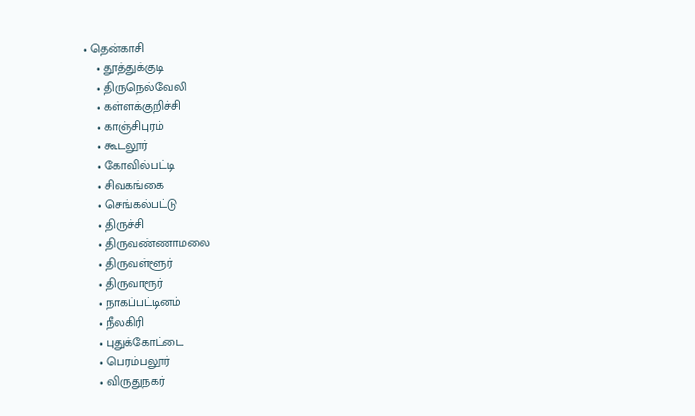• தென்காசி
    • தூத்துக்குடி
    • திருநெல்வேலி
    • கள்ளக்குறிச்சி
    • காஞ்சிபுரம்
    • கூடலூர்
    • கோவில்பட்டி
    • சிவகங்கை
    • செங்கல்பட்டு
    • திருச்சி
    • திருவண்ணாமலை
    • திருவள்ளூர்
    • திருவாரூர்
    • நாகப்பட்டினம்
    • நீலகிரி
    • புதுக்கோட்டை
    • பெரம்பலூர்
    • விருதுநகர்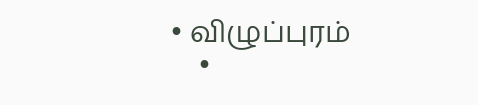• விழுப்புரம்
    •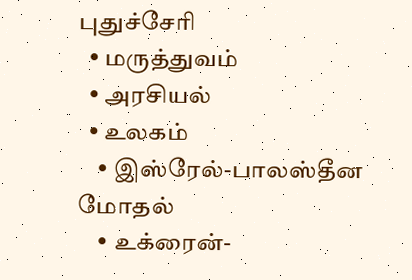புதுச்சேரி
  • மருத்துவம்
  • அரசியல்
  • உலகம்
    • இஸ்ரேல்-பாலஸ்தீன மோதல்
    • உக்ரைன்-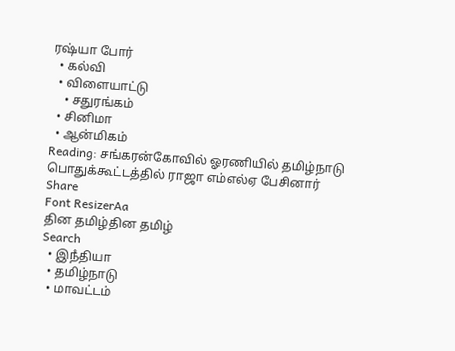ரஷ்யா போர்
  • கல்வி
  • விளையாட்டு
    • சதுரங்கம்
  • சினிமா
  • ஆன்மிகம்
Reading: சங்கரன்கோவில் ஓரணியில் தமிழ்நாடு பொதுக்கூட்டத்தில் ராஜா எம்எல்ஏ பேசினார்
Share
Font ResizerAa
தின தமிழ்தின தமிழ்
Search
  • இநஂதியா
  • தமிழ்நாடு
  • மாவட்டம்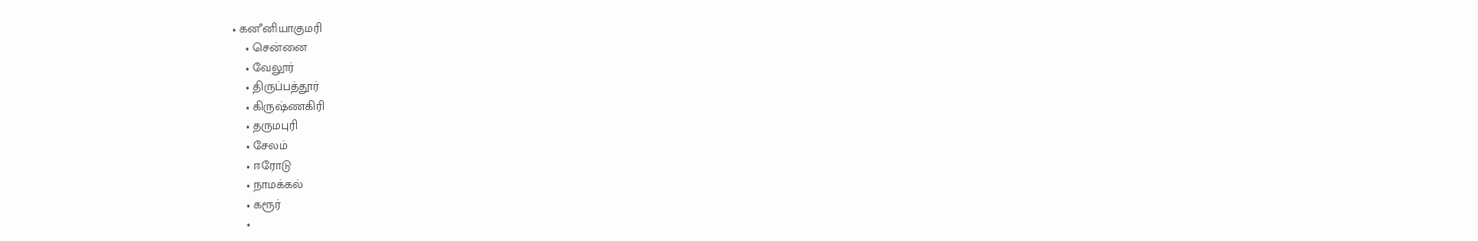• கனஂனியாகுமரி
    • சென்னை
    • வேலூர்
    • திருப்பத்தூர்
    • கிருஷ்ணகிரி
    • தருமபுரி
    • சேலம்
    • ஈரோடு
    • நாமக்கல்
    • கரூர்
    •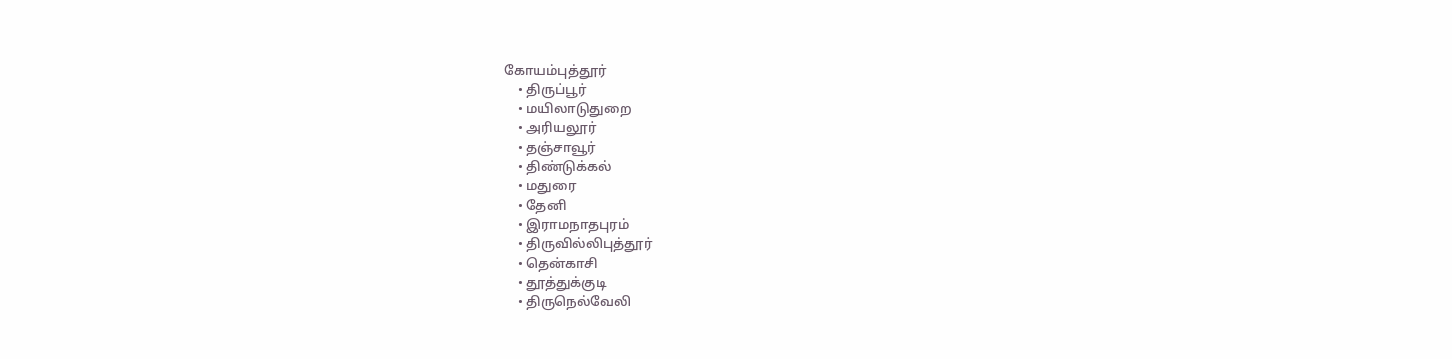கோயம்புத்தூர்
    • திருப்பூர்
    • மயிலாடுதுறை
    • அரியலூர்
    • தஞ்சாவூர்
    • திண்டுக்கல்
    • மதுரை
    • தேனி
    • இராமநாதபுரம்
    • திருவில்லிபுத்தூர்
    • தென்காசி
    • தூத்துக்குடி
    • திருநெல்வேலி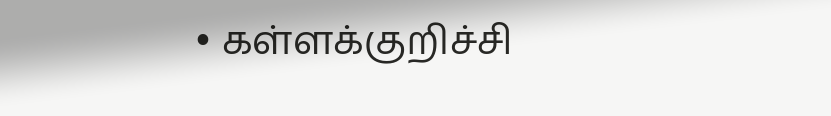• கள்ளக்குறிச்சி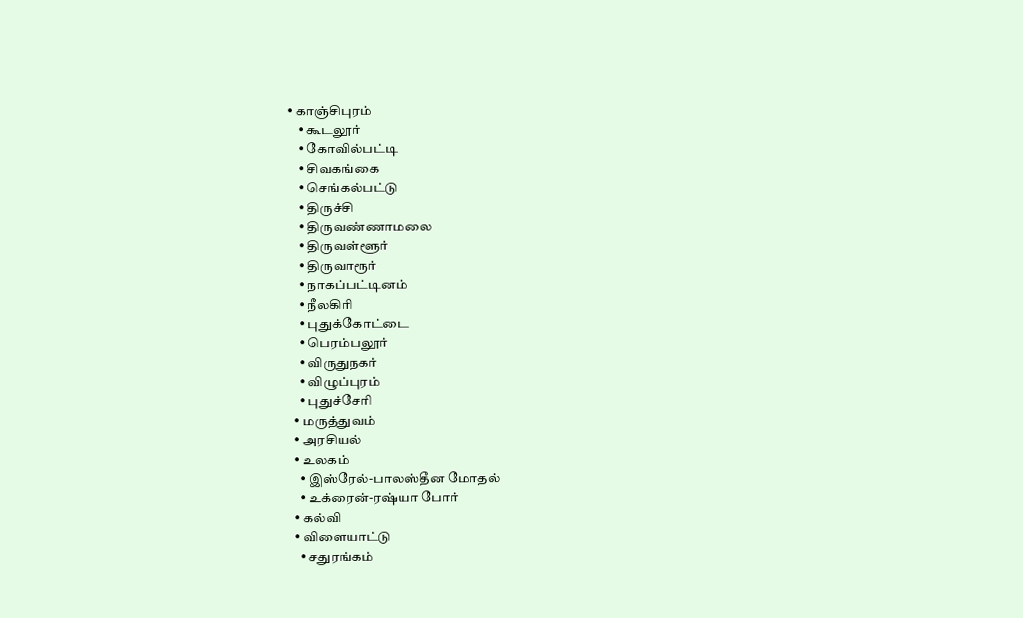• காஞ்சிபுரம்
    • கூடலூர்
    • கோவில்பட்டி
    • சிவகங்கை
    • செங்கல்பட்டு
    • திருச்சி
    • திருவண்ணாமலை
    • திருவள்ளூர்
    • திருவாரூர்
    • நாகப்பட்டினம்
    • நீலகிரி
    • புதுக்கோட்டை
    • பெரம்பலூர்
    • விருதுநகர்
    • விழுப்புரம்
    • புதுச்சேரி
  • மருத்துவம்
  • அரசியல்
  • உலகம்
    • இஸ்ரேல்-பாலஸ்தீன மோதல்
    • உக்ரைன்-ரஷ்யா போர்
  • கல்வி
  • விளையாட்டு
    • சதுரங்கம்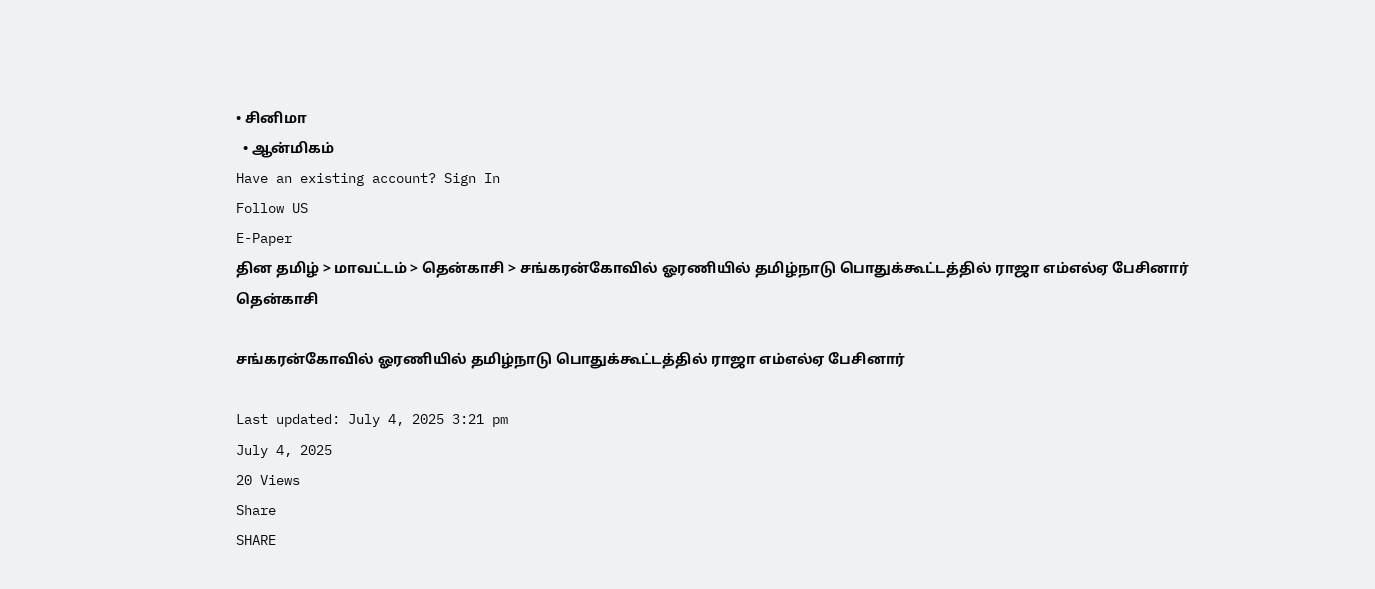• சினிமா
  • ஆன்மிகம்
Have an existing account? Sign In
Follow US
E-Paper
தின தமிழ் > மாவட்டம் > தென்காசி > சங்கரன்கோவில் ஓரணியில் தமிழ்நாடு பொதுக்கூட்டத்தில் ராஜா எம்எல்ஏ பேசினார்
தென்காசி

சங்கரன்கோவில் ஓரணியில் தமிழ்நாடு பொதுக்கூட்டத்தில் ராஜா எம்எல்ஏ பேசினார்

Last updated: July 4, 2025 3:21 pm
July 4, 2025
20 Views
Share
SHARE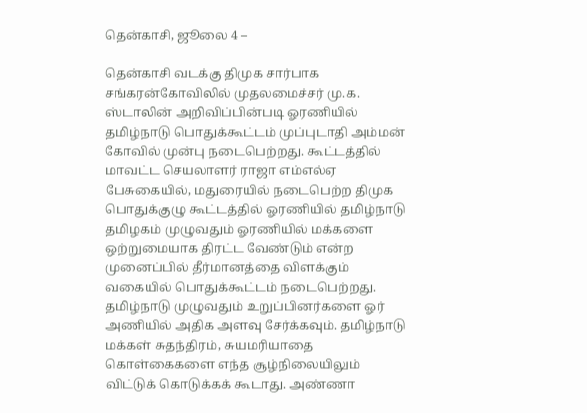தென்காசி, ஜூலை 4 –

தென்காசி வடக்கு திமுக சார்பாக சங்கரன்கோவிலில் முதலமைச்சர் மு.க. ஸ்டாலின் அறிவிப்பின்படி ஓரணியில் தமிழ்நாடு பொதுக்கூட்டம் முப்புடாதி அம்மன் கோவில் முன்பு நடைபெற்றது. கூட்டத்தில் மாவட்ட செயலாளர் ராஜா எம்எல்ஏ பேசுகையில், மதுரையில் நடைபெற்ற திமுக பொதுக்குழு கூட்டத்தில் ஓரணியில் தமிழ்நாடு தமிழகம் முழுவதும் ஓரணியில் மக்களை ஒற்றுமையாக திரட்ட வேண்டும் என்ற முனைப்பில் தீர்மானத்தை விளக்கும் வகையில் பொதுக்கூட்டம் நடைபெற்றது. தமிழ்நாடு முழுவதும் உறுப்பினர்களை ஓர் அணியில் அதிக அளவு சேர்க்கவும். தமிழ்நாடு மக்கள் சுதந்திரம், சுயமரியாதை கொள்கைகளை எந்த சூழ்நிலையிலும் விட்டுக் கொடுக்கக் கூடாது. அண்ணா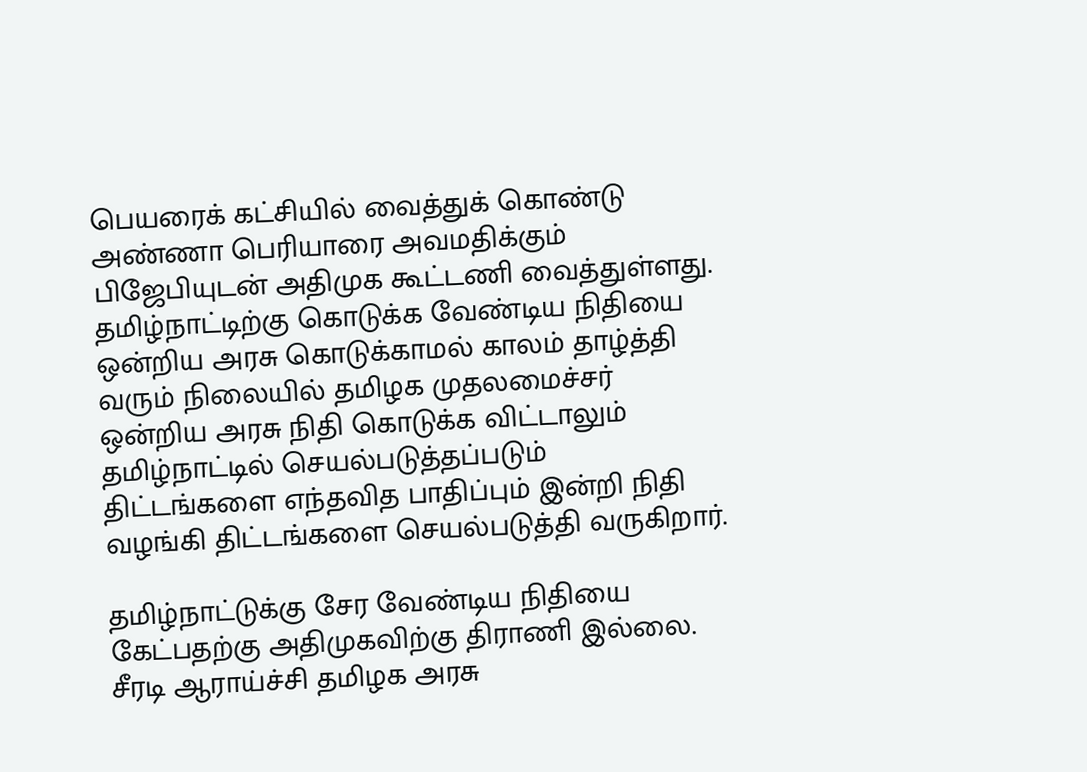பெயரைக் கட்சியில் வைத்துக் கொண்டு அண்ணா பெரியாரை அவமதிக்கும் பிஜேபியுடன் அதிமுக கூட்டணி வைத்துள்ளது. தமிழ்நாட்டிற்கு கொடுக்க வேண்டிய நிதியை ஒன்றிய அரசு கொடுக்காமல் காலம் தாழ்த்தி வரும் நிலையில் தமிழக முதலமைச்சர் ஒன்றிய அரசு நிதி கொடுக்க விட்டாலும் தமிழ்நாட்டில் செயல்படுத்தப்படும் திட்டங்களை எந்தவித பாதிப்பும் இன்றி நிதி வழங்கி திட்டங்களை செயல்படுத்தி வருகிறார்.

தமிழ்நாட்டுக்கு சேர வேண்டிய நிதியை கேட்பதற்கு அதிமுகவிற்கு திராணி இல்லை. சீரடி ஆராய்ச்சி தமிழக அரசு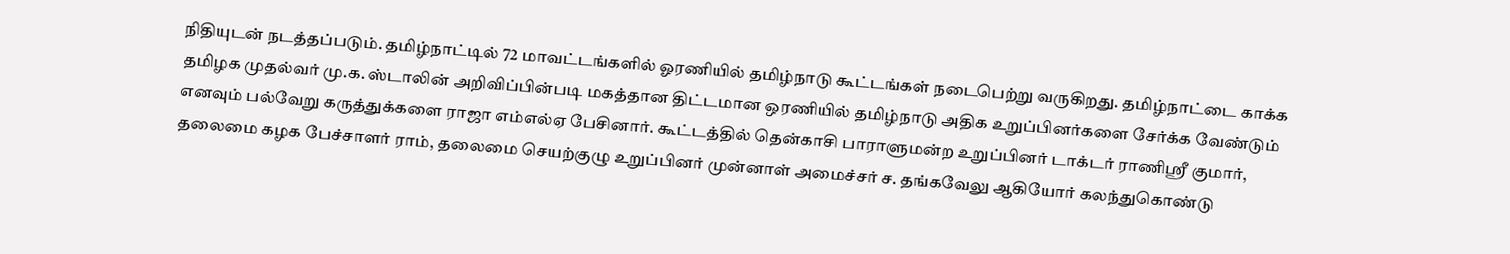நிதியுடன் நடத்தப்படும். தமிழ்நாட்டில் 72 மாவட்டங்களில் ஓரணியில் தமிழ்நாடு கூட்டங்கள் நடைபெற்று வருகிறது. தமிழ்நாட்டை காக்க தமிழக முதல்வர் மு.க. ஸ்டாலின் அறிவிப்பின்படி மகத்தான திட்டமான ஒரணியில் தமிழ்நாடு அதிக உறுப்பினர்களை சேர்க்க வேண்டும் எனவும் பல்வேறு கருத்துக்களை ராஜா எம்எல்ஏ பேசினார். கூட்டத்தில் தென்காசி பாராளுமன்ற உறுப்பினர் டாக்டர் ராணிஸ்ரீ குமார், தலைமை கழக பேச்சாளர் ராம், தலைமை செயற்குழு உறுப்பினர் முன்னாள் அமைச்சர் ச. தங்கவேலு ஆகியோர் கலந்துகொண்டு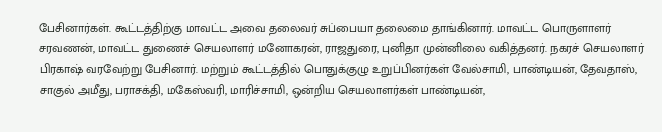பேசினார்கள். கூட்டத்திற்கு மாவட்ட அவை தலைவர் சுப்பையா தலைமை தாங்கினார். மாவட்ட பொருளாளர் சரவணன், மாவட்ட துணைச் செயலாளர் மனோகரன், ராஜதுரை, புனிதா முன்னிலை வகித்தனர். நகரச் செயலாளர் பிரகாஷ் வரவேற்று பேசினார். மற்றும் கூட்டத்தில் பொதுக்குழு உறுப்பினர்கள் வேல்சாமி, பாண்டியன், தேவதாஸ், சாகுல் அமீது, பராசக்தி, மகேஸ்வரி, மாரிச்சாமி, ஒன்றிய செயலாளர்கள் பாண்டியன்,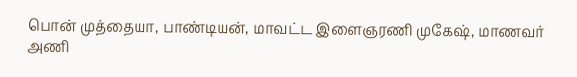பொன் முத்தையா, பாண்டியன், மாவட்ட இளைஞரணி முகேஷ், மாணவர் அணி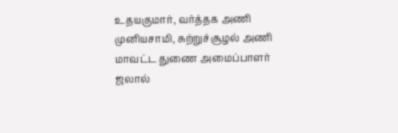உதயகுமார், வர்த்தக அணி முனியசாமி, சுற்றுச்சூழல் அணி மாவட்ட துணை அமைப்பாளர் ஜலால்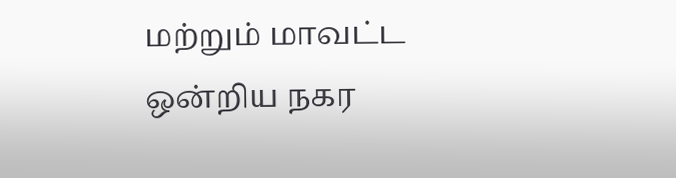மற்றும் மாவட்ட ஒன்றிய நகர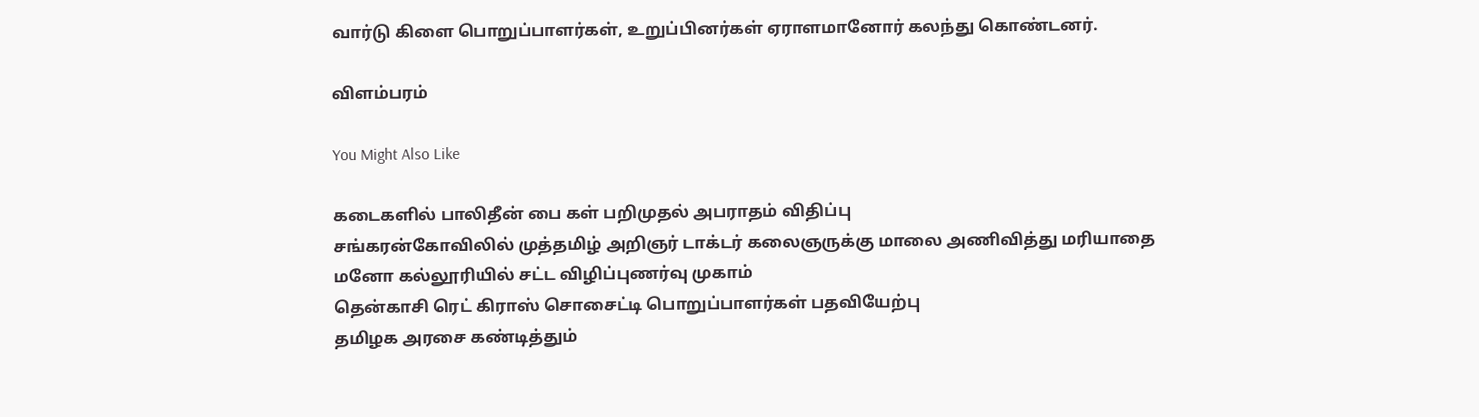வார்டு கிளை பொறுப்பாளர்கள், உறுப்பினர்கள் ஏராளமானோர் கலந்து கொண்டனர்.

விளம்பரம்

You Might Also Like

கடைகளில் பாலிதீன் பை கள் பறிமுதல் அபராதம் விதிப்பு
சங்கரன்கோவிலில் முத்தமிழ் அறிஞர் டாக்டர் கலைஞருக்கு மாலை அணிவித்து மரியாதை
மனோ கல்லூரியில் சட்ட விழிப்புணர்வு முகாம்
தென்காசி ரெட் கிராஸ் சொசைட்டி பொறுப்பாளர்கள் பதவியேற்பு
தமிழக அரசை கண்டித்தும்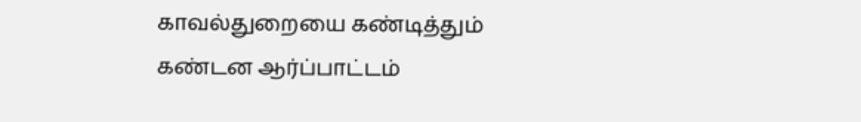காவல்துறையை கண்டித்தும் கண்டன ஆர்ப்பாட்டம்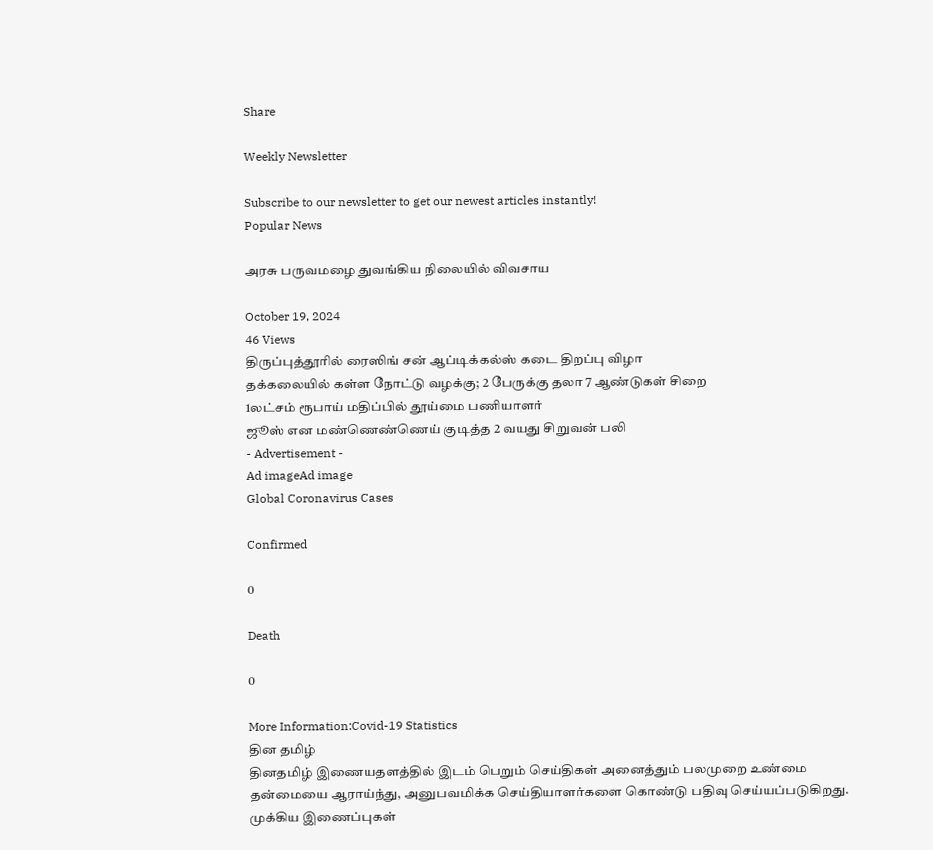Share

Weekly Newsletter

Subscribe to our newsletter to get our newest articles instantly!
Popular News

அரசு பருவமழை துவங்கிய நிலையில் விவசாய

October 19, 2024
46 Views
திருப்புத்தூரில் ரைஸிங் சன் ஆப்டிக்கல்ஸ் கடை திறப்பு விழா
தக்கலையில் கள்ள நோட்டு வழக்கு; 2 பேருக்கு தலா 7 ஆண்டுகள் சிறை
1லட்சம் ரூபாய் மதிப்பில் தூய்மை பணியாளர்
ஜூஸ் என மண்ணெண்ணெய் குடித்த 2 வயது சிறுவன் பலி
- Advertisement -
Ad imageAd image
Global Coronavirus Cases

Confirmed

0

Death

0

More Information:Covid-19 Statistics
தின தமிழ்
தினதமிழ் இணையதளத்தில் இடம் பெறும் செய்திகள் அனைத்தும் பலமுறை உண்மை தன்மையை ஆராய்ந்து, அனுபவமிக்க செய்தியாளர்களை கொண்டு பதிவு செய்யப்படுகிறது.
முக்கிய இணைப்புகள்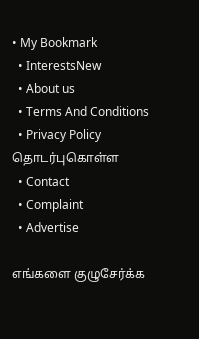• My Bookmark
  • InterestsNew
  • About us
  • Terms And Conditions
  • Privacy Policy
தொடர்புகொள்ள
  • Contact
  • Complaint
  • Advertise

எங்களை குழுசேர்க்க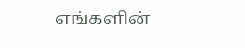எங்களின்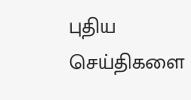புதிய செய்திகளை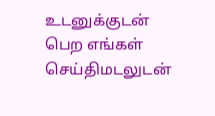உடனுக்குடன் பெற எங்கள் செய்திமடலுடன்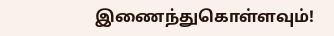இணைந்துகொள்ளவும்!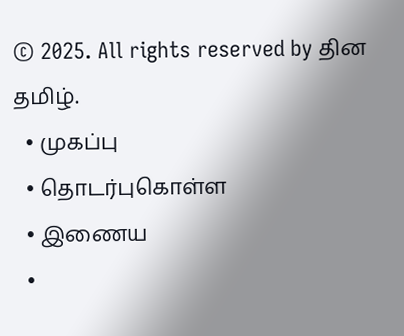© 2025. All rights reserved by தின தமிழ்.
  • முகப்பு
  • தொடர்புகொள்ள
  • இணைய
  •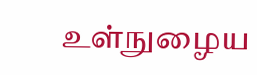உள்நுழைய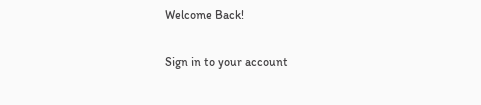Welcome Back!

Sign in to your account